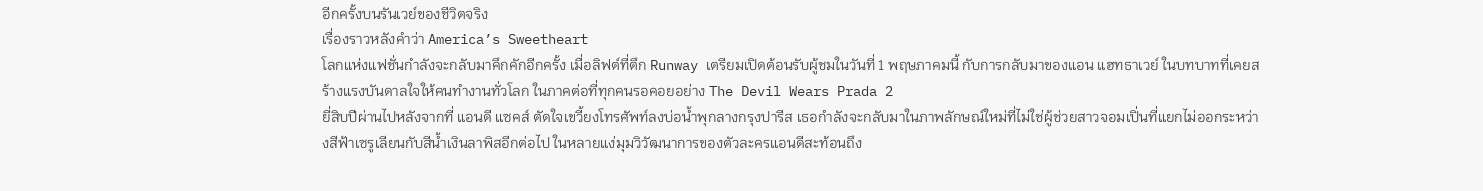อีกครั้งบนรันเวย์ของชีวิตจริง
เรื่องราวหลังคำว่า America’s Sweetheart
โลกแห่งแฟชั่นกำลังจะกลับมาคึกคักอีกครั้ง เมื่อลิฟต์ที่ตึก Runway เตรียมเปิดต้อนรับผู้ชมในวันที่ 1 พฤษภาคมนี้ กับการกลับมาของแอน แฮทธาเวย์ ในบทบาทที่เคยสร้างแรงบันดาลใจให้คนทำงานทั่วโลก ในภาคต่อที่ทุกคนรอคอยอย่าง The Devil Wears Prada 2
ยี่สิบปีผ่านไปหลังจากที่ แอนดี แซคส์ ตัดใจเขวี้ยงโทรศัพท์ลงบ่อน้ำพุกลางกรุงปารีส เธอกำลังจะกลับมาในภาพลักษณ์ใหม่ที่ไม่ใช่ผู้ช่วยสาวจอมเปิ่นที่แยกไม่ออกระหว่างสีฟ้าเซรูเลียนกับสีน้ำเงินลาพิสอีกต่อไป ในหลายแง่มุมวิวัฒนาการของตัวละครแอนดีสะท้อนถึง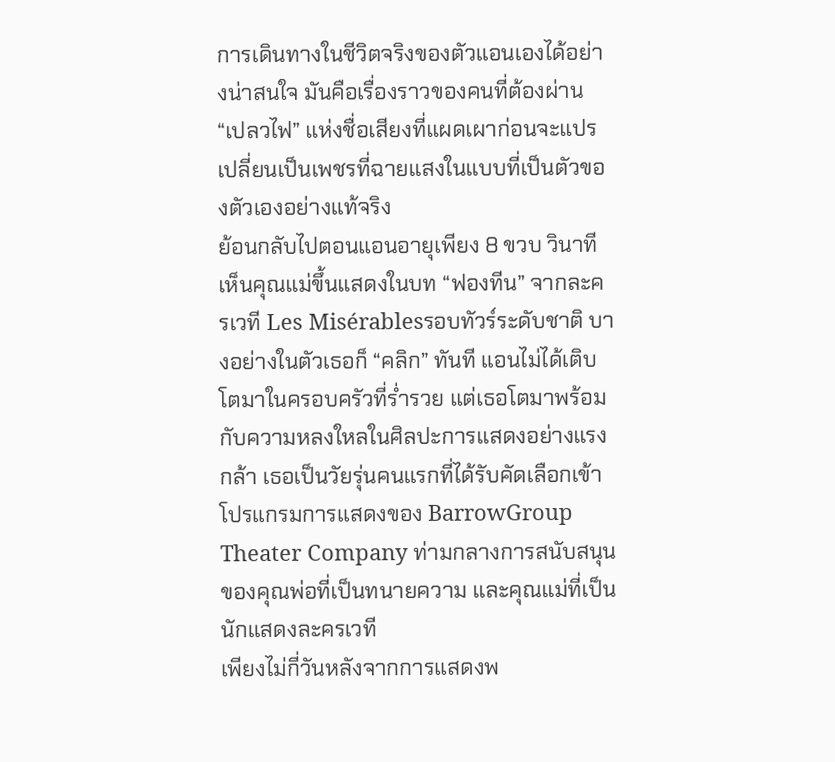การเดินทางในชีวิตจริงของตัวแอนเองได้อย่างน่าสนใจ มันคือเรื่องราวของคนที่ต้องผ่าน “เปลวไฟ” แห่งชื่อเสียงที่แผดเผาก่อนจะแปรเปลี่ยนเป็นเพชรที่ฉายแสงในแบบที่เป็นตัวของตัวเองอย่างแท้จริง
ย้อนกลับไปตอนแอนอายุเพียง 8 ขวบ วินาทีเห็นคุณแม่ขึ้นแสดงในบท “ฟองทีน” จากละครเวที Les Misérablesรอบทัวร์ระดับชาติ บางอย่างในตัวเธอก็ “คลิก” ทันที แอนไม่ได้เติบโตมาในครอบครัวที่ร่ำรวย แต่เธอโตมาพร้อมกับความหลงใหลในศิลปะการแสดงอย่างแรงกล้า เธอเป็นวัยรุ่นคนแรกที่ได้รับคัดเลือกเข้าโปรแกรมการแสดงของ BarrowGroup Theater Company ท่ามกลางการสนับสนุนของคุณพ่อที่เป็นทนายความ และคุณแม่ที่เป็นนักแสดงละครเวที
เพียงไม่กี่วันหลังจากการแสดงพ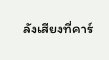ลังเสียงที่คาร์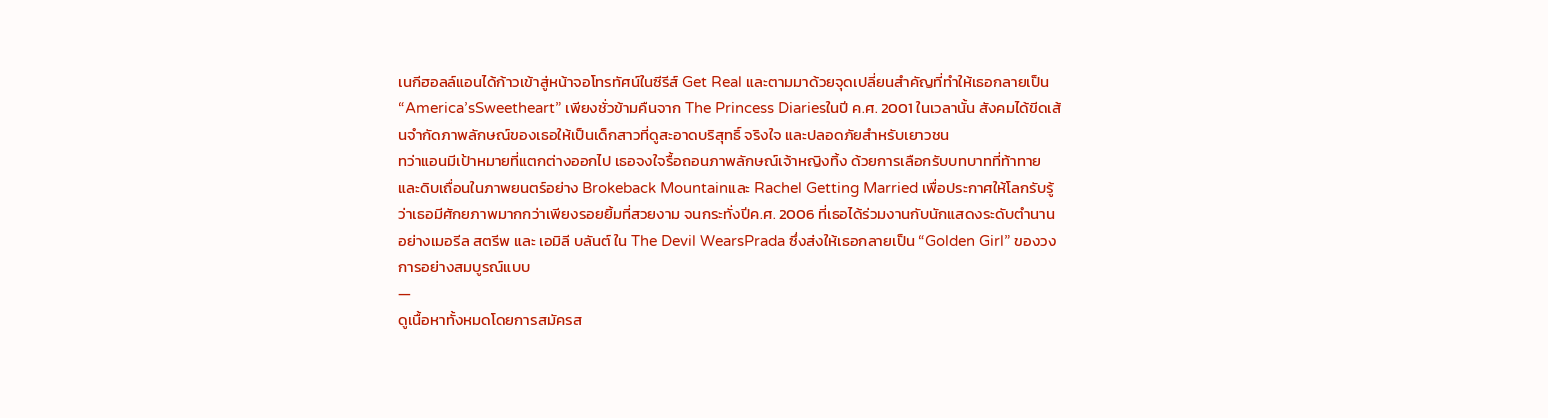เนกีฮอลล์แอนได้ก้าวเข้าสู่หน้าจอโทรทัศน์ในซีรีส์ Get Real และตามมาด้วยจุดเปลี่ยนสำคัญที่ทำให้เธอกลายเป็น “America’sSweetheart” เพียงชั่วข้ามคืนจาก The Princess Diariesในปี ค.ศ. 2001 ในเวลานั้น สังคมได้ขีดเส้นจำกัดภาพลักษณ์ของเธอให้เป็นเด็กสาวที่ดูสะอาดบริสุทธิ์ จริงใจ และปลอดภัยสำหรับเยาวชน
ทว่าแอนมีเป้าหมายที่แตกต่างออกไป เธอจงใจรื้อถอนภาพลักษณ์เจ้าหญิงทิ้ง ด้วยการเลือกรับบทบาทที่ท้าทายและดิบเถื่อนในภาพยนตร์อย่าง Brokeback Mountainและ Rachel Getting Married เพื่อประกาศให้โลกรับรู้ว่าเธอมีศักยภาพมากกว่าเพียงรอยยิ้มที่สวยงาม จนกระทั่งปีค.ศ. 2006 ที่เธอได้ร่วมงานกับนักแสดงระดับตำนานอย่างเมอรีล สตรีพ และ เอมิลี บลันต์ ใน The Devil WearsPrada ซึ่งส่งให้เธอกลายเป็น “Golden Girl” ของวงการอย่างสมบูรณ์แบบ
—
ดูเนื้อหาทั้งหมดโดยการสมัครส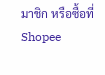มาชิก หรือซื้อที่ Shopee